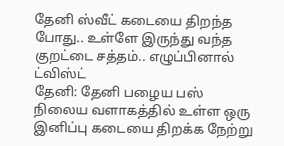தேனி ஸ்வீட் கடையை திறந்த போது.. உள்ளே இருந்து வந்த குறட்டை சத்தம்.. எழுப்பினால் ட்விஸ்ட்
தேனி: தேனி பழைய பஸ் நிலைய வளாகத்தில் உள்ள ஒரு இனிப்பு கடையை திறக்க நேற்று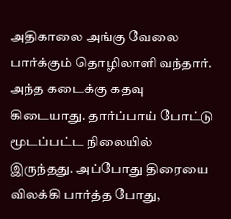அதிகாலை அங்கு வேலை பார்க்கும் தொழிலாளி வந்தார். அந்த கடைக்கு கதவு கிடையாது. தார்ப்பாய் போட்டு மூடப்பட்ட நிலையில் இருந்தது. அப்போது திரையை விலக்கி பார்த்த போது,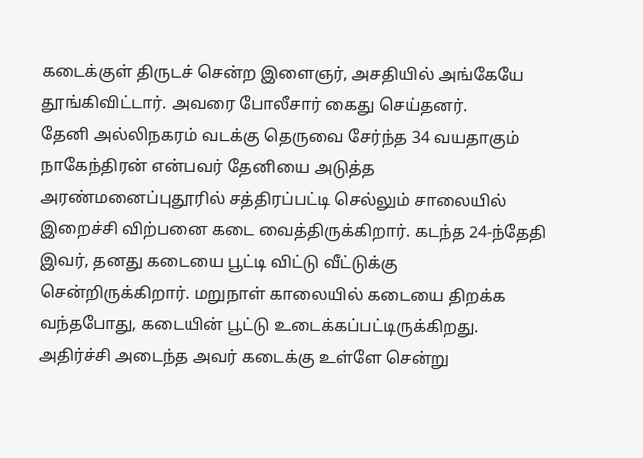கடைக்குள் திருடச் சென்ற இளைஞர், அசதியில் அங்கேயே தூங்கிவிட்டார். அவரை போலீசார் கைது செய்தனர்.
தேனி அல்லிநகரம் வடக்கு தெருவை சேர்ந்த 34 வயதாகும் நாகேந்திரன் என்பவர் தேனியை அடுத்த அரண்மனைப்புதூரில் சத்திரப்பட்டி செல்லும் சாலையில் இறைச்சி விற்பனை கடை வைத்திருக்கிறார். கடந்த 24-ந்தேதி இவர், தனது கடையை பூட்டி விட்டு வீட்டுக்கு சென்றிருக்கிறார். மறுநாள் காலையில் கடையை திறக்க வந்தபோது, கடையின் பூட்டு உடைக்கப்பட்டிருக்கிறது. அதிர்ச்சி அடைந்த அவர் கடைக்கு உள்ளே சென்று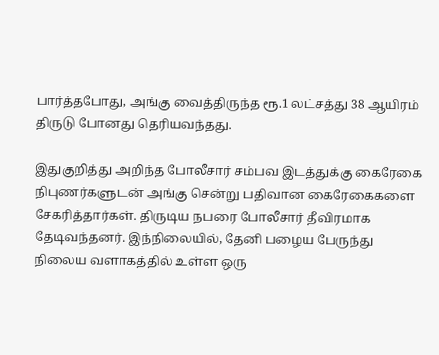பார்த்தபோது, அங்கு வைத்திருந்த ரூ.1 லட்சத்து 38 ஆயிரம் திருடு போனது தெரியவந்தது.

இதுகுறித்து அறிந்த போலீசார் சம்பவ இடத்துக்கு கைரேகை நிபுணர்களுடன் அங்கு சென்று பதிவான கைரேகைகளை சேகரித்தார்கள். திருடிய நபரை போலீசார் தீவிரமாக தேடிவந்தனர். இந்நிலையில், தேனி பழைய பேருந்து நிலைய வளாகத்தில் உள்ள ஒரு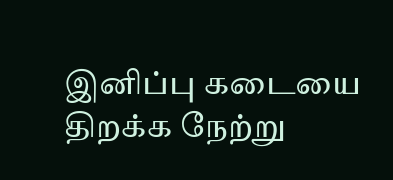இனிப்பு கடையை திறக்க நேற்று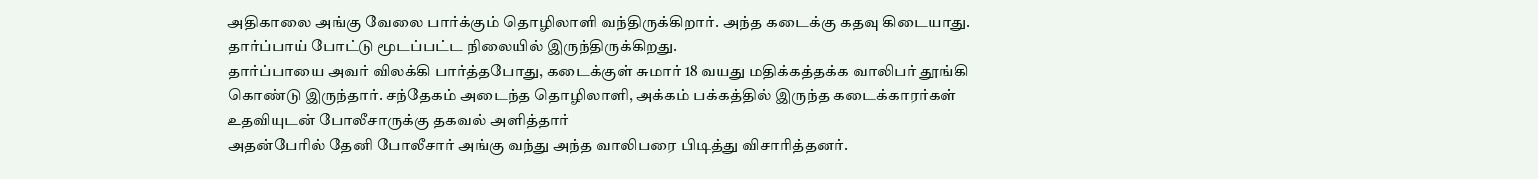அதிகாலை அங்கு வேலை பார்க்கும் தொழிலாளி வந்திருக்கிறார். அந்த கடைக்கு கதவு கிடையாது. தார்ப்பாய் போட்டு மூடப்பட்ட நிலையில் இருந்திருக்கிறது.
தார்ப்பாயை அவர் விலக்கி பார்த்தபோது, கடைக்குள் சுமார் 18 வயது மதிக்கத்தக்க வாலிபர் தூங்கி கொண்டு இருந்தார். சந்தேகம் அடைந்த தொழிலாளி, அக்கம் பக்கத்தில் இருந்த கடைக்காரர்கள் உதவியுடன் போலீசாருக்கு தகவல் அளித்தார்
அதன்பேரில் தேனி போலீசார் அங்கு வந்து அந்த வாலிபரை பிடித்து விசாரித்தனர்.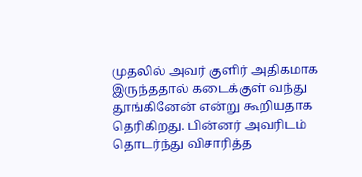முதலில் அவர் குளிர் அதிகமாக இருந்ததால் கடைக்குள் வந்து தூங்கினேன் என்று கூறியதாக தெரிகிறது. பின்னர் அவரிடம் தொடர்ந்து விசாரித்த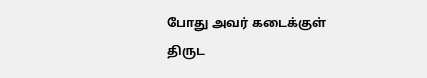போது அவர் கடைக்குள் திருட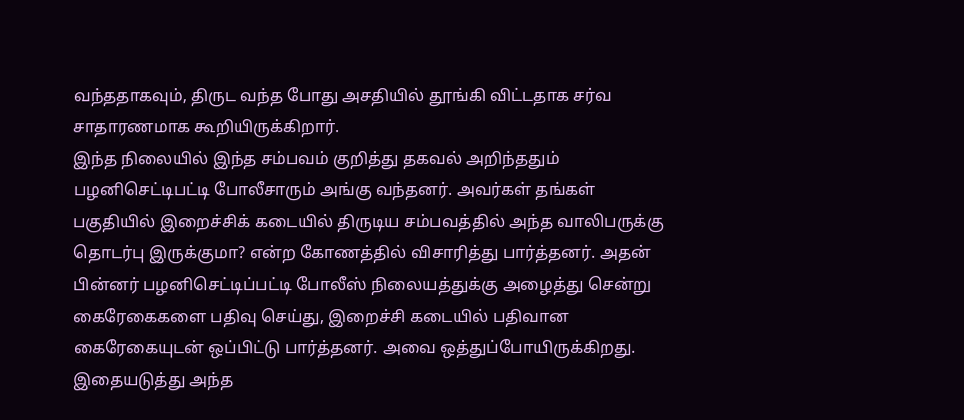வந்ததாகவும், திருட வந்த போது அசதியில் தூங்கி விட்டதாக சர்வ சாதாரணமாக கூறியிருக்கிறார்.
இந்த நிலையில் இந்த சம்பவம் குறித்து தகவல் அறிந்ததும் பழனிசெட்டிபட்டி போலீசாரும் அங்கு வந்தனர். அவர்கள் தங்கள் பகுதியில் இறைச்சிக் கடையில் திருடிய சம்பவத்தில் அந்த வாலிபருக்கு தொடர்பு இருக்குமா? என்ற கோணத்தில் விசாரித்து பார்த்தனர். அதன் பின்னர் பழனிசெட்டிப்பட்டி போலீஸ் நிலையத்துக்கு அழைத்து சென்று கைரேகைகளை பதிவு செய்து, இறைச்சி கடையில் பதிவான கைரேகையுடன் ஒப்பிட்டு பார்த்தனர். அவை ஒத்துப்போயிருக்கிறது. இதையடுத்து அந்த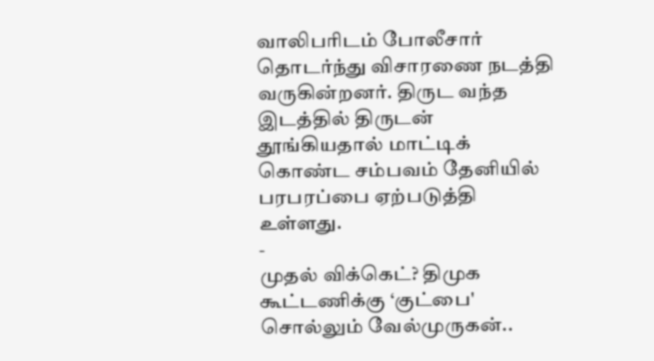வாலிபரிடம் போலீசார் தொடர்ந்து விசாரணை நடத்தி வருகின்றனர். திருட வந்த இடத்தில் திருடன் தூங்கியதால் மாட்டிக் கொண்ட சம்பவம் தேனியில் பரபரப்பை ஏற்படுத்தி உள்ளது.
-
முதல் விக்கெட்? திமுக கூட்டணிக்கு ‘குட்பை' சொல்லும் வேல்முருகன்..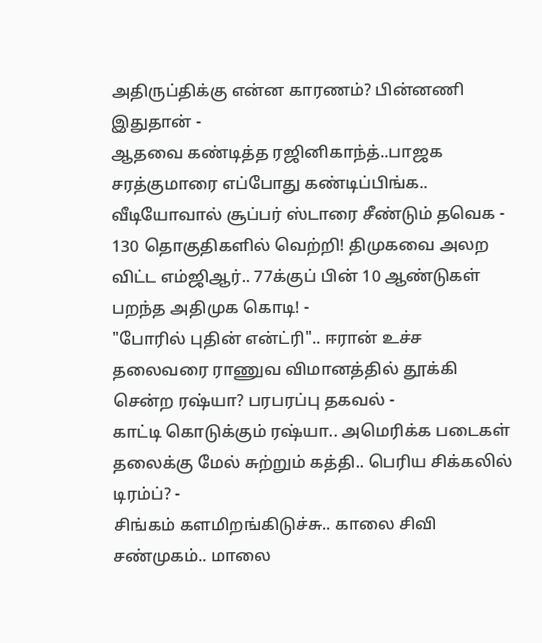அதிருப்திக்கு என்ன காரணம்? பின்னணி இதுதான் -
ஆதவை கண்டித்த ரஜினிகாந்த்..பாஜக சரத்குமாரை எப்போது கண்டிப்பிங்க.. வீடியோவால் சூப்பர் ஸ்டாரை சீண்டும் தவெக -
130 தொகுதிகளில் வெற்றி! திமுகவை அலற விட்ட எம்ஜிஆர்.. 77க்குப் பின் 10 ஆண்டுகள் பறந்த அதிமுக கொடி! -
"போரில் புதின் என்ட்ரி".. ஈரான் உச்ச தலைவரை ராணுவ விமானத்தில் தூக்கி சென்ற ரஷ்யா? பரபரப்பு தகவல் -
காட்டி கொடுக்கும் ரஷ்யா.. அமெரிக்க படைகள் தலைக்கு மேல் சுற்றும் கத்தி.. பெரிய சிக்கலில் டிரம்ப்? -
சிங்கம் களமிறங்கிடுச்சு.. காலை சிவி சண்முகம்.. மாலை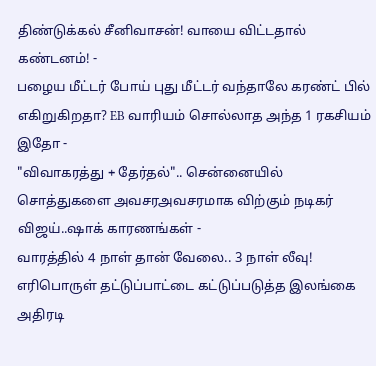திண்டுக்கல் சீனிவாசன்! வாயை விட்டதால் கண்டனம்! -
பழைய மீட்டர் போய் புது மீட்டர் வந்தாலே கரண்ட் பில் எகிறுகிறதா? EB வாரியம் சொல்லாத அந்த 1 ரகசியம் இதோ -
"விவாகரத்து + தேர்தல்".. சென்னையில் சொத்துகளை அவசரஅவசரமாக விற்கும் நடிகர் விஜய்..ஷாக் காரணங்கள் -
வாரத்தில் 4 நாள் தான் வேலை.. 3 நாள் லீவு! எரிபொருள் தட்டுப்பாட்டை கட்டுப்படுத்த இலங்கை அதிரடி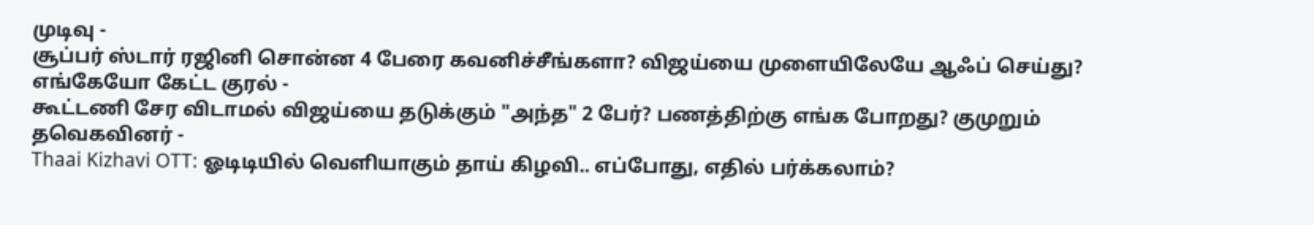முடிவு -
சூப்பர் ஸ்டார் ரஜினி சொன்ன 4 பேரை கவனிச்சீங்களா? விஜய்யை முளையிலேயே ஆஃப் செய்து? எங்கேயோ கேட்ட குரல் -
கூட்டணி சேர விடாமல் விஜய்யை தடுக்கும் "அந்த" 2 பேர்? பணத்திற்கு எங்க போறது? குமுறும் தவெகவினர் -
Thaai Kizhavi OTT: ஓடிடியில் வெளியாகும் தாய் கிழவி.. எப்போது, எதில் பர்க்கலாம்?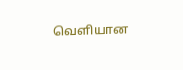வெளியான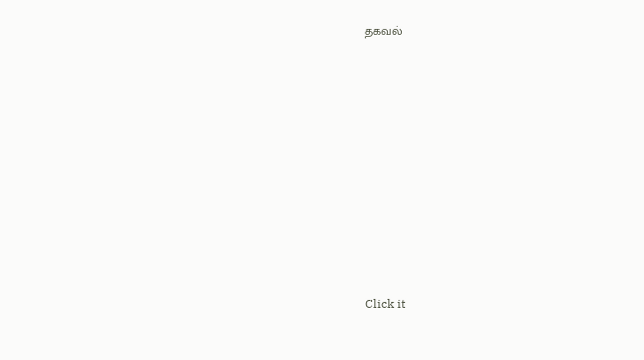தகவல்












Click it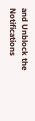and Unblock the Notifications